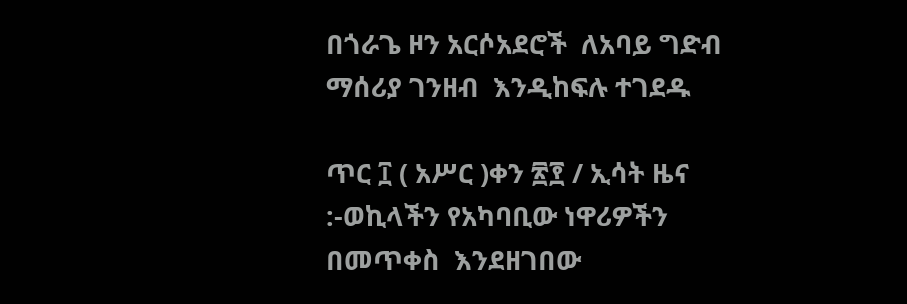በጎራጌ ዞን አርሶአደሮች  ለአባይ ግድብ ማሰሪያ ገንዘብ  እንዲከፍሉ ተገደዱ

ጥር ፲ ( አሥር )ቀን ፳፻ / ኢሳት ዜና :-ወኪላችን የአካባቢው ነዋሪዎችን በመጥቀስ  እንደዘገበው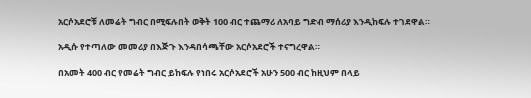አርሶአደሮቹ ለመሬት ግብር በሚፍሉበት ወቅት 100 ብር ተጨማሪ ለአባይ ግድብ ማሰሪያ እንዲከፍሉ ተገደዋል።

አዲሱ የተጣለው መመሪያ በእጅጉ እንዳበሳጫቸው አርሶአደሮች ተናግረዋል።

በአመት 400 ብር የመሬት ግብር ይከፍሉ የነበሩ አርሶአደሮች አሁን 500 ብር ከዚህም በላይ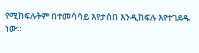የሚከፍሉትም በተመሳሳይ እየታሰበ እንዲከፍሉ እየተገደዱ ነው።